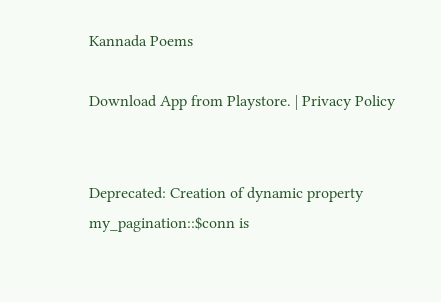Kannada Poems

Download App from Playstore. | Privacy Policy


Deprecated: Creation of dynamic property my_pagination::$conn is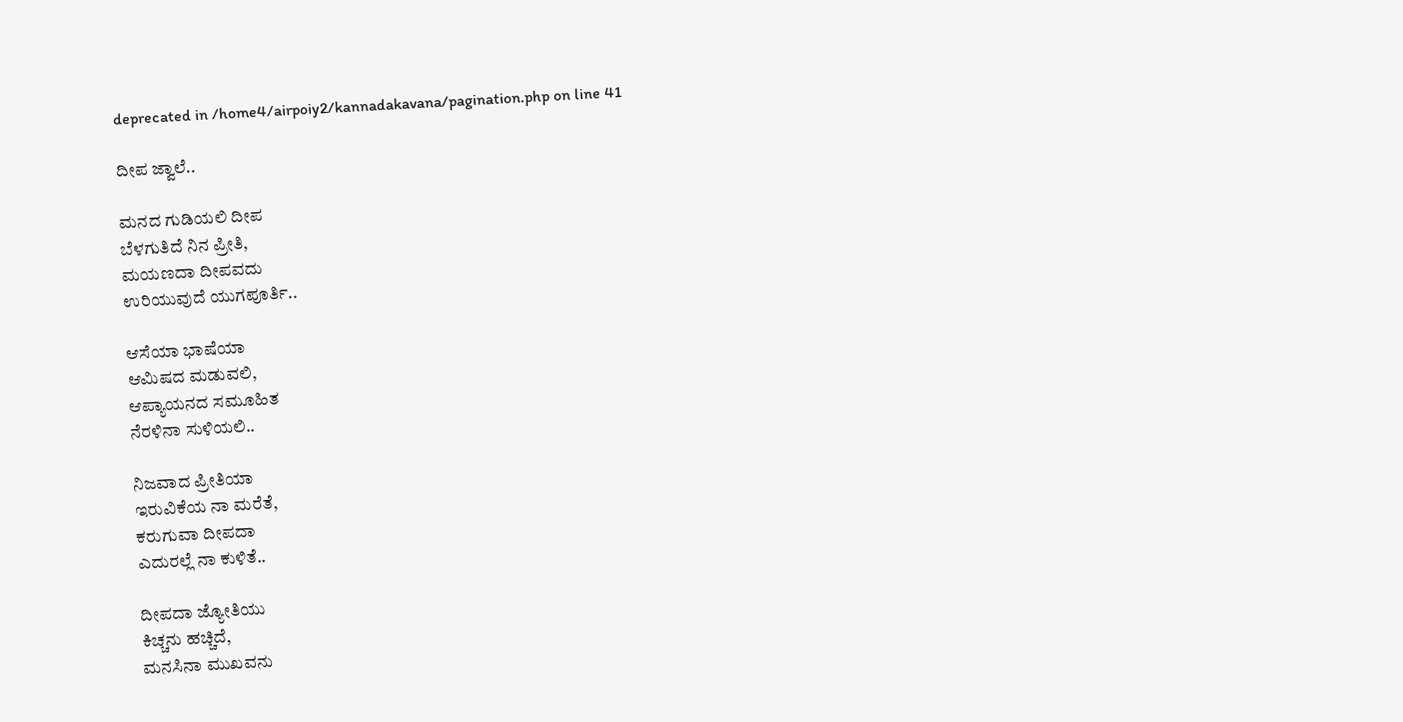deprecated in /home4/airpoiy2/kannadakavana/pagination.php on line 41

ದೀಪ ಜ್ವಾಲೆ..

ಮನದ‌ ಗುಡಿಯಲಿ ದೀಪ
ಬೆಳಗುತಿದೆ ನಿನ ಪ್ರೀತಿ,
ಮಯಣದಾ ದೀಪವದು
ಉರಿಯುವುದೆ ಯುಗಪೂರ್ತಿ..

ಆಸೆಯಾ ಭಾಷೆಯಾ
ಆಮಿಷದ ಮಡುವಲಿ,
ಆಪ್ಯಾಯನದ ಸಮೂಹಿತ
ನೆರಳಿನಾ ಸುಳಿಯಲಿ..

ನಿಜವಾದ‌ ಪ್ರೀತಿಯಾ
ಇರುವಿಕೆಯ ನಾ ಮರೆತೆ,
ಕರುಗುವಾ ದೀಪದಾ
ಎದುರಲ್ಲೆ ನಾ ಕುಳಿತೆ..

ದೀಪದಾ ಜ್ಯೋತಿಯು
ಕಿಚ್ಚನು ಹಚ್ಚಿದೆ,
ಮನಸಿನಾ ಮುಖವನು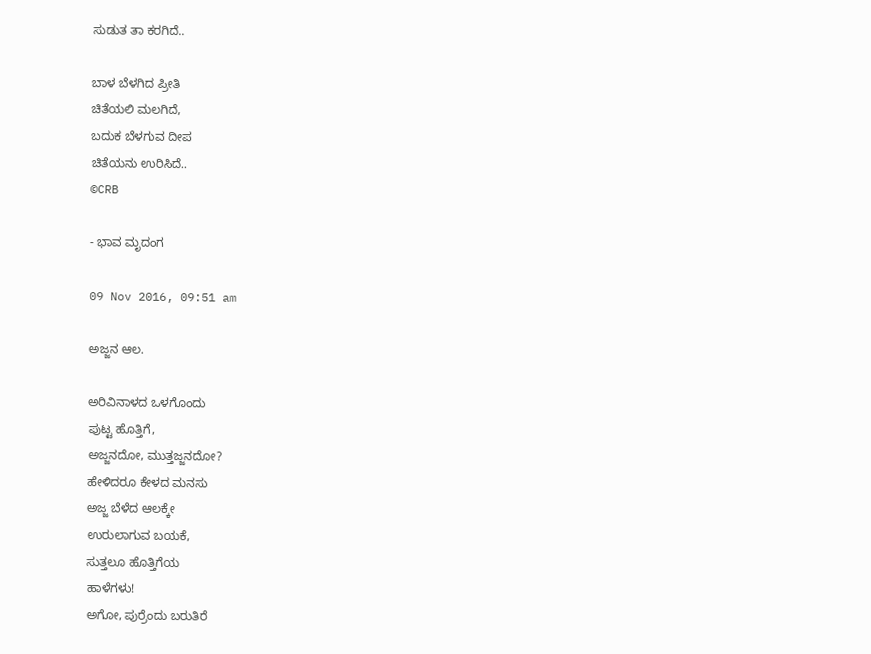ಸುಡುತ ತಾ ಕರಗಿದೆ..

ಬಾಳ ಬೆಳಗಿದ ಪ್ರೀತಿ
ಚಿತೆಯಲಿ ಮಲಗಿದೆ,
ಬದುಕ ಬೆಳಗುವ ದೀಪ
ಚಿತೆಯನು ಉರಿಸಿದೆ..
©CRB

- ಭಾವ ಮೃದಂಗ

09 Nov 2016, 09:51 am

ಅಜ್ಜನ ಆಲ.

ಅರಿವಿನಾಳದ ಒಳಗೊಂದು
ಪುಟ್ಟ ಹೊತ್ತಿಗೆ,
ಅಜ್ಜನದೋ, ಮುತ್ತಜ್ಜನದೋ?
ಹೇಳಿದರೂ ಕೇಳದ ಮನಸು
ಅಜ್ಜ ಬೆಳೆದ ಆಲಕ್ಕೇ
ಉರುಲಾಗುವ ಬಯಕೆ,
ಸುತ್ತಲೂ ಹೊತ್ತಿಗೆಯ
ಹಾಳೆಗಳು!
ಅಗೋ, ಪುರ್ರೆಂದು ಬರುತಿರೆ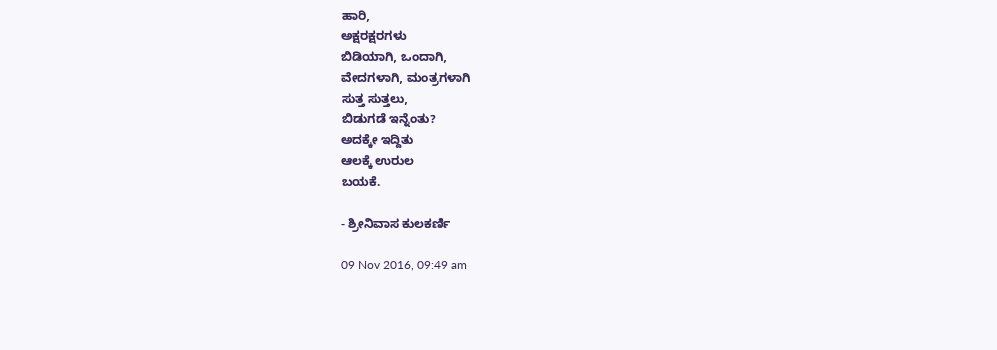ಹಾರಿ,
ಅಕ್ಷರಕ್ಷರಗಳು
ಬಿಡಿಯಾಗಿ, ಒಂದಾಗಿ,
ವೇದಗಳಾಗಿ, ಮಂತ್ರಗಳಾಗಿ
ಸುತ್ತ ಸುತ್ತಲು,
ಬಿಡುಗಡೆ ಇನ್ನೆಂತು?
ಅದಕ್ಕೇ ಇದ್ದಿತು
ಆಲಕ್ಕೆ ಉರುಲ
ಬಯಕೆ.

- ಶ್ರೀನಿವಾಸ ಕುಲಕರ್ಣಿ

09 Nov 2016, 09:49 am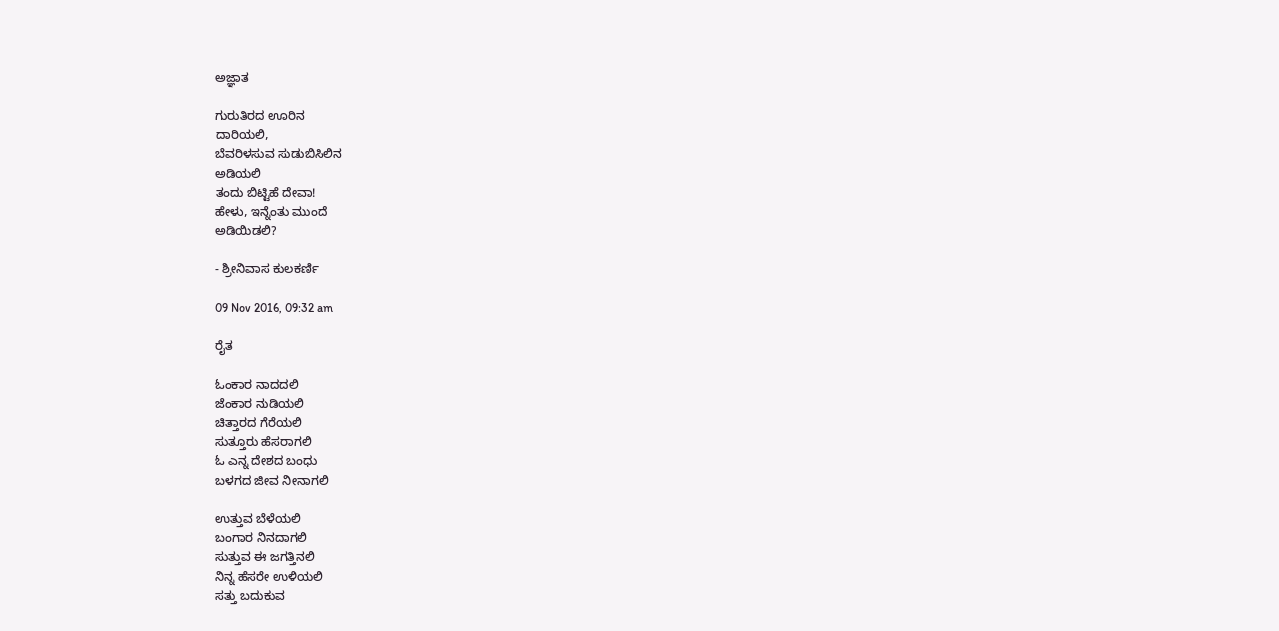ಅಜ್ಞಾತ

ಗುರುತಿರದ ಊರಿನ
ದಾರಿಯಲಿ,
ಬೆವರಿಳಸುವ ಸುಡುಬಿಸಿಲಿನ
ಅಡಿಯಲಿ
ತಂದು ಬಿಟ್ಟಿಹೆ ದೇವಾ!
ಹೇಳು, ಇನ್ನೆಂತು ಮುಂದೆ
ಅಡಿಯಿಡಲಿ?

- ಶ್ರೀನಿವಾಸ ಕುಲಕರ್ಣಿ

09 Nov 2016, 09:32 am

ರೈತ

ಓಂಕಾರ ನಾದದಲಿ
ಜೆಂಕಾರ ನುಡಿಯಲಿ
ಚಿತ್ತಾರದ ಗೆರೆಯಲಿ
ಸುತ್ತೂರು ಹೆಸರಾಗಲಿ
ಓ ಎನ್ನ ದೇಶದ ಬಂಧು
ಬಳಗದ ಜೀವ ನೀನಾಗಲಿ

ಉತ್ತುವ ಬೆಳೆಯಲಿ
ಬಂಗಾರ ನಿನದಾಗಲಿ
ಸುತ್ತುವ ಈ ಜಗತ್ತಿನಲಿ
ನಿನ್ನ ಹೆಸರೇ ಉಳಿಯಲಿ
ಸತ್ತು ಬದುಕುವ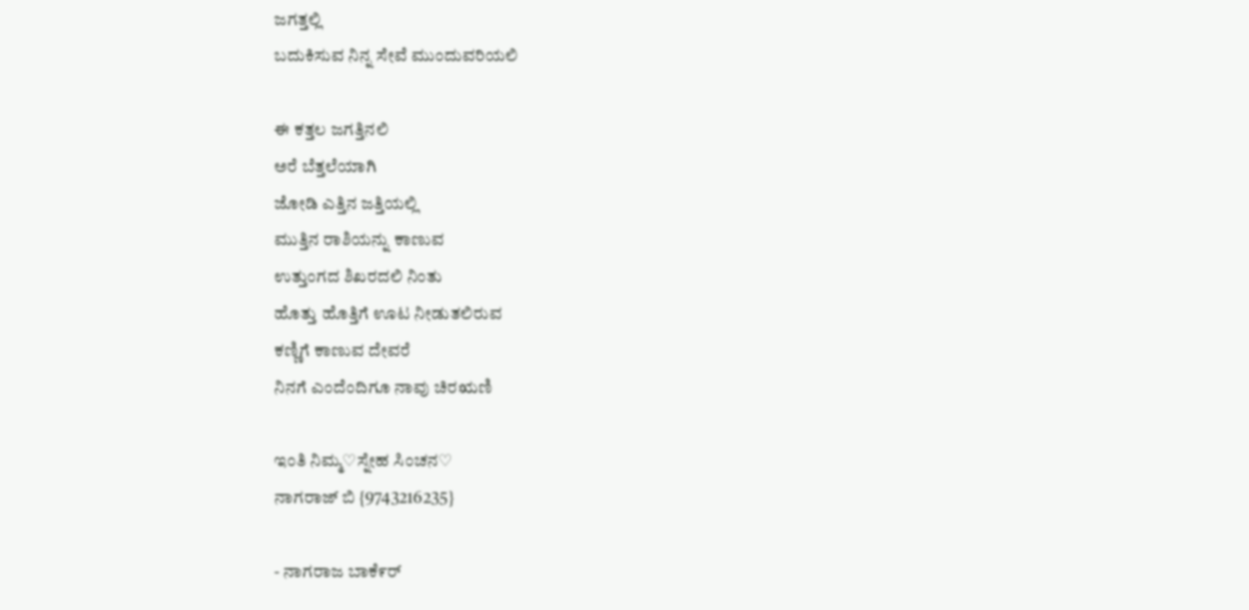ಜಗತ್ತಲ್ಲಿ
ಬದುಕಿಸುವ ನಿನ್ನ ಸೇವೆ ಮುಂದುವರಿಯಲಿ

ಈ ಕತ್ತಲ ಜಗತ್ತಿನಲಿ
ಅರೆ ಬೆತ್ತಲೆಯಾಗಿ
ಜೋಡಿ ಎತ್ತಿನ ಜತ್ತಿಯಲ್ಲಿ
ಮುತ್ತಿನ ರಾಶಿಯನ್ನು ಕಾಣುವ
ಉತ್ತುಂಗದ ಶಿಖರದಲಿ ನಿಂತು
ಹೊತ್ತು ಹೊತ್ತಿಗೆ ಊಟ ನೀಡುತಲಿರುವ
ಕಣ್ಣಿಗೆ ಕಾಣುವ ದೇವರೆ
ನಿನಗೆ ಎಂದೆಂದಿಗೂ ನಾವು ಚಿರಋಣಿ

ಇಂತಿ ನಿಮ್ಮ♡ಸ್ನೇಹ ಸಿಂಚನ♡
ನಾಗರಾಜ್ ಬಿ {9743216235}

- ನಾಗರಾಜ ಬಾಕೆ೯ರ್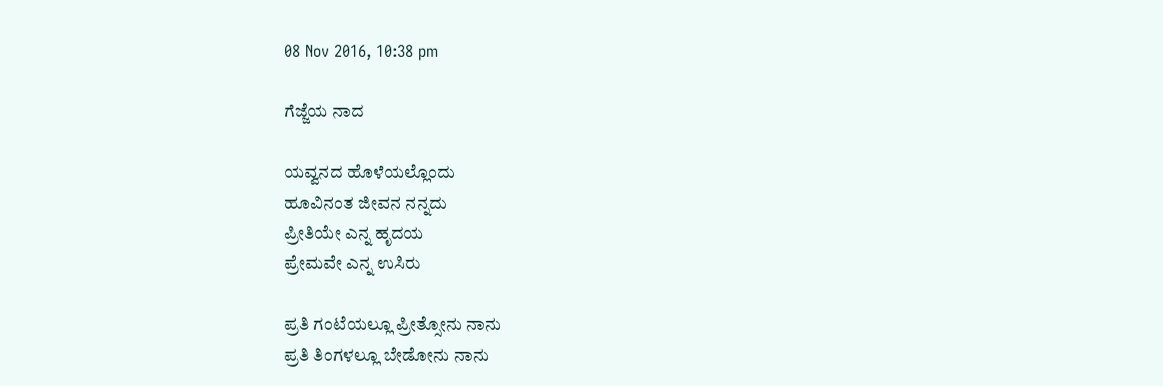08 Nov 2016, 10:38 pm

ಗೆಜ್ಜೆಯ ನಾದ

ಯವ್ವನದ ಹೊಳೆಯಲ್ಲೊಂದು
ಹೂವಿನಂತ ಜೀವನ ನನ್ನದು
ಪ್ರೀತಿಯೇ ಎನ್ನ ಹೃದಯ
ಪ್ರೇಮವೇ ಎನ್ನ ಉಸಿರು

ಪ್ರತಿ ಗಂಟೆಯಲ್ಲೂ ಪ್ರೀತ್ಸೋನು ನಾನು
ಪ್ರತಿ ತಿಂಗಳಲ್ಲೂ ಬೇಡೋನು ನಾನು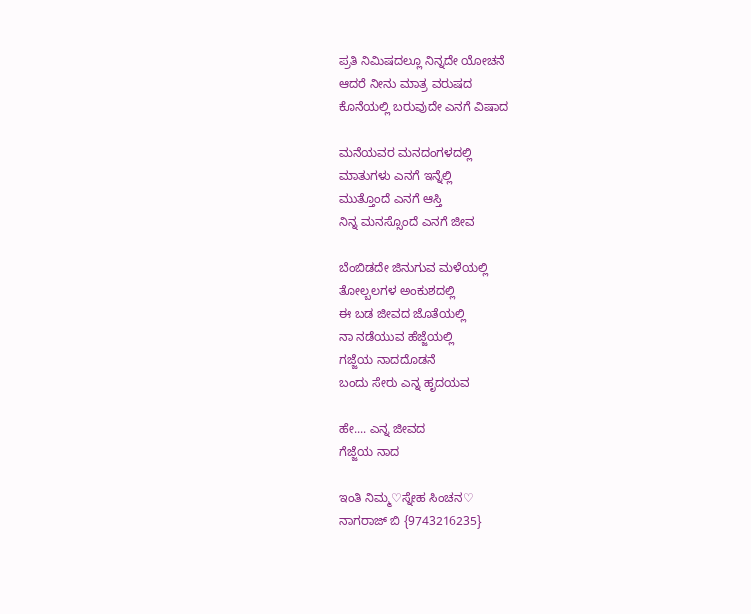ಪ್ರತಿ ನಿಮಿಷದಲ್ಲೂ ನಿನ್ನದೇ ಯೋಚನೆ
ಆದರೆ ನೀನು ಮಾತ್ರ ವರುಷದ
ಕೊನೆಯಲ್ಲಿ ಬರುವುದೇ ಎನಗೆ ವಿಷಾದ

ಮನೆಯವರ ಮನದಂಗಳದಲ್ಲಿ
ಮಾತುಗಳು ಎನಗೆ ಇನ್ನೆಲ್ಲಿ
ಮುತ್ತೊಂದೆ ಎನಗೆ ಆಸ್ತಿ
ನಿನ್ನ ಮನಸ್ಸೊಂದೆ ಎನಗೆ ಜೀವ

ಬೆಂಬಿಡದೇ ಜಿನುಗುವ ಮಳೆಯಲ್ಲಿ
ತೋಲ್ಬಲಗಳ ಅಂಕುಶದಲ್ಲಿ
ಈ ಬಡ ಜೀವದ ಜೊತೆಯಲ್ಲಿ
ನಾ ನಡೆಯುವ ಹೆಜ್ಜೆಯಲ್ಲಿ
ಗಜ್ಜೆಯ ನಾದದೊಡನೆ
ಬಂದು ಸೇರು ಎನ್ನ ಹೃದಯವ

ಹೇ.... ಎನ್ನ ಜೀವದ
ಗೆಜ್ಜೆಯ ನಾದ

ಇಂತಿ ನಿಮ್ಮ♡ಸ್ನೇಹ ಸಿಂಚನ♡
ನಾಗರಾಜ್ ಬಿ {9743216235}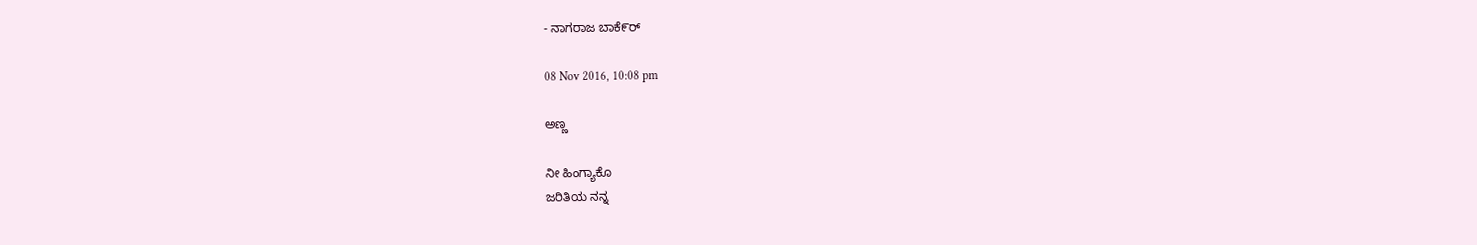- ನಾಗರಾಜ ಬಾಕೆ೯ರ್

08 Nov 2016, 10:08 pm

ಅಣ್ಣ

ನೀ ಹಿಂಗ್ಯಾಕೊ
ಜರಿತಿಯ ನನ್ನ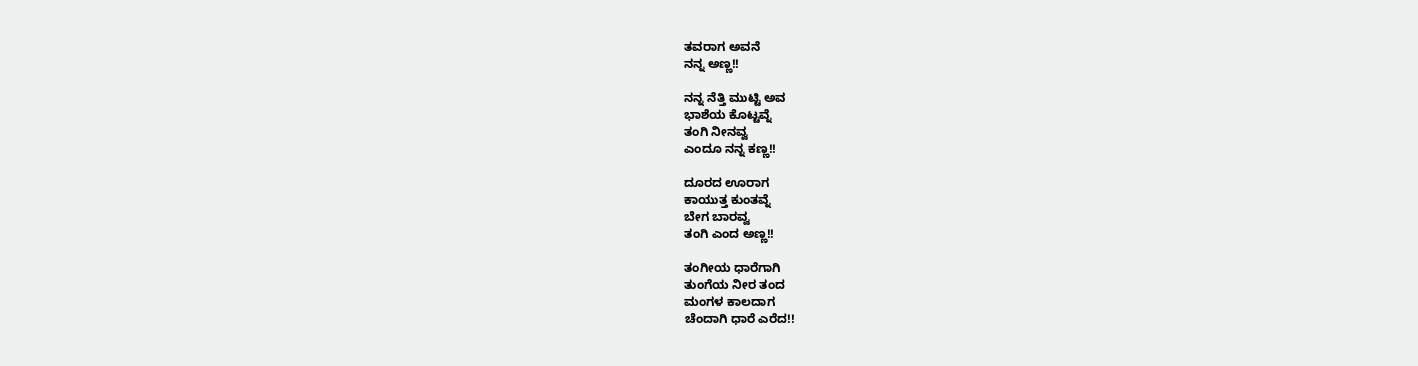ತವರಾಗ ಅವನೆ
ನನ್ನ ಅಣ್ಣ!!

ನನ್ನ ನೆತ್ತಿ ಮುಟ್ಟಿ ಅವ
ಭಾಶೆಯ ಕೊಟ್ಟವ್ನೆ
ತಂಗಿ ನೀನವ್ವ
ಎಂದೂ ನನ್ನ ಕಣ್ಣ!!

ದೂರದ ಊರಾಗ
ಕಾಯುತ್ತ ಕುಂತವ್ನೆ
ಬೇಗ ಬಾರವ್ವ
ತಂಗಿ ಎಂದ ಅಣ್ಣ!!

ತಂಗೀಯ ಧಾರೆಗಾಗಿ
ತುಂಗೆಯ ನೀರ ತಂದ
ಮಂಗಳ ಕಾಲದಾಗ
ಚೆಂದಾಗಿ ಧಾರೆ ಎರೆದ!!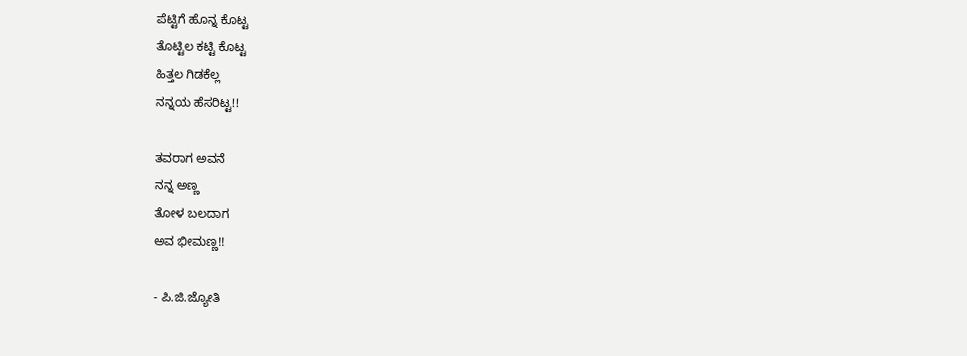ಪೆಟ್ಟಿಗೆ ಹೊನ್ನ ಕೊಟ್ಟ
ತೊಟ್ಟಿಲ ಕಟ್ಟಿ ಕೊಟ್ಟ
ಹಿತ್ತಲ ಗಿಡಕೆಲ್ಲ
ನನ್ನಯ ಹೆಸರಿಟ್ಟ!!

ತವರಾಗ ಅವನೆ
ನನ್ನ ಅಣ್ಣ
ತೋಳ ಬಲದಾಗ
ಅವ ಭೀಮಣ್ಣ!!

- ಪಿ.ಜಿ.ಜ್ಯೋತಿ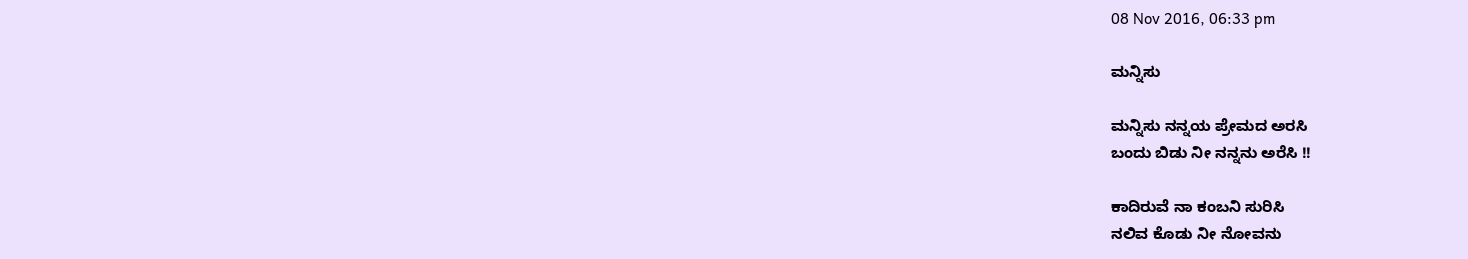08 Nov 2016, 06:33 pm

ಮನ್ನಿಸು

ಮನ್ನಿಸು ನನ್ನಯ ಪ್ರೇಮದ ಅರಸಿ
ಬಂದು ಬಿಡು ನೀ ನನ್ನನು ಅರೆಸಿ !!

ಕಾದಿರುವೆ ನಾ ಕಂಬನಿ ಸುರಿಸಿ
ನಲಿವ ಕೊಡು ನೀ ನೋವನು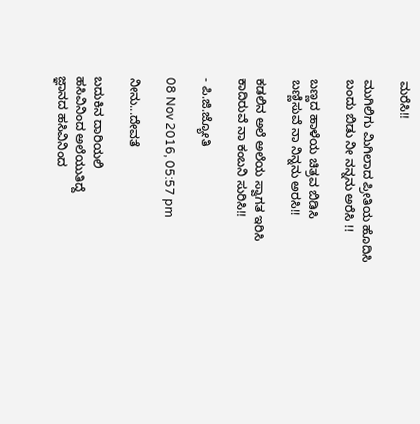ಮರೆಸಿ!!

ಮುಗಿಲಿಗು ಮಿಗಿಲಾದ ಪ್ರೀತಿಯ ಹೊದಿಸಿ
ಬಂದು ಬಿಡು ನೀ ನನ್ನನು ಅರೆಸಿ !!

ಬಣ್ಣದ ಹಾಳೆಯ ಚಿತ್ರವ ಬಿಡಿಸಿ
ಬಣ್ಣಿಸುವೆ ನಾ ನಿನ್ನನು ಅರಸಿ!!

ಕಡಲಿನ ಅಲೆ ಅಲೆಯ ಸ್ವಾಗತ ಇರಿಸಿ
ಕಾದಿರುವೆ ನಾ ಕಂಬನಿ ಸುರಿಸಿ!!

- ಪಿ.ಜಿ.ಜ್ಯೋತಿ

08 Nov 2016, 05:57 pm

ನೀನು...ದೇವತೆ

ಬದುಕಿನ ದಾರಿಯಲಿ
ಹಸಿವಿನಿಂದ ಅಲೆಯುತಿದ್ದೆ
ಜ್ಞಾನದ ಹಸಿವಿನಿಂದ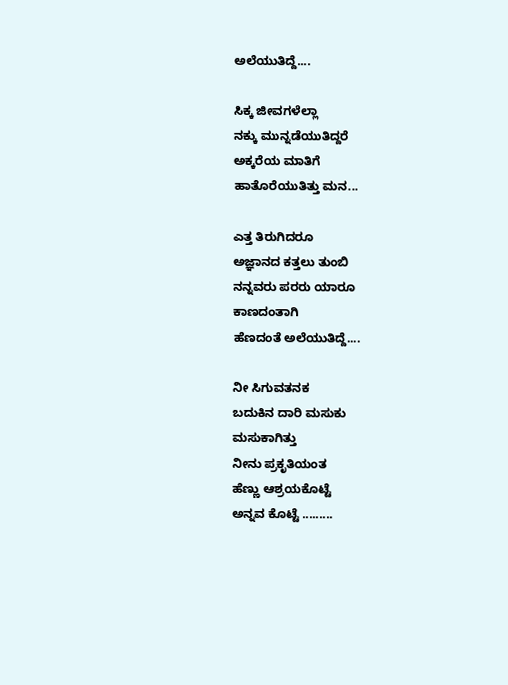ಅಲೆಯುತಿದ್ದೆ....

ಸಿಕ್ಕ ಜೀವಗಳೆಲ್ಲಾ
ನಕ್ಕು ಮುನ್ನಡೆಯುತಿದ್ದರೆ
ಅಕ್ಕರೆಯ ಮಾತಿಗೆ
ಹಾತೊರೆಯುತಿತ್ತು ಮನ...

ಎತ್ತ ತಿರುಗಿದರೂ
ಅಜ್ಞಾನದ ಕತ್ತಲು ತುಂಬಿ
ನನ್ನವರು ಪರರು ಯಾರೂ
ಕಾಣದಂತಾಗಿ
ಹೆಣದಂತೆ ಅಲೆಯುತಿದ್ದೆ....

ನೀ ಸಿಗುವತನಕ
ಬದುಕಿನ ದಾರಿ ಮಸುಕು
ಮಸುಕಾಗಿತ್ತು
ನೀನು ಪ್ರಕೃತಿಯಂತ
ಹೆಣ್ಣು ಆಶ್ರಯಕೊಟ್ಟೆ
ಅನ್ನವ ಕೊಟ್ಟೆ .........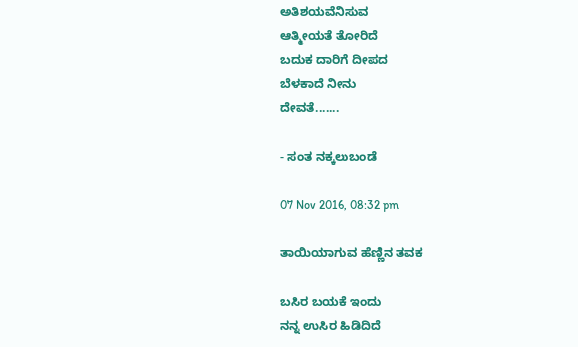ಅತಿಶಯವೆನಿಸುವ
ಆತ್ಮೀಯತೆ ತೋರಿದೆ
ಬದುಕ ದಾರಿಗೆ ದೀಪದ
ಬೆಳಕಾದೆ ನೀನು
ದೇವತೆ.......

- ಸಂತ ನಕ್ಕಲುಬಂಡೆ

07 Nov 2016, 08:32 pm

ತಾಯಿಯಾಗುವ ಹೆಣ್ಣಿನ ತವಕ

ಬಸಿರ ಬಯಕೆ ಇಂದು
ನನ್ನ ಉಸಿರ ಹಿಡಿದಿದೆ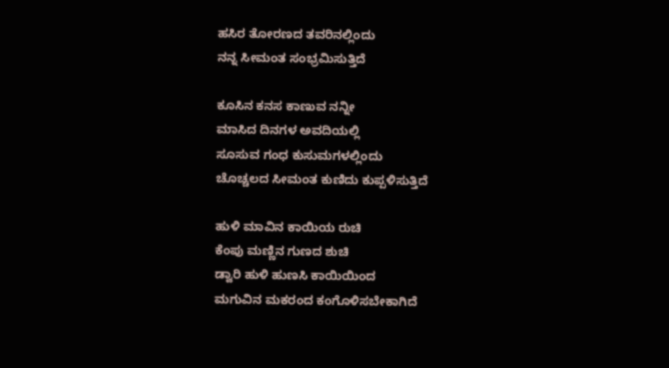ಹಸಿರ ತೋರಣದ ತವರಿನಲ್ಲಿಂದು
ನನ್ನ ಸೀಮಂತ ಸಂಭ್ರಮಿಸುತ್ತಿದೆ

ಕೂಸಿನ ಕನಸ ಕಾಣುವ ನನ್ನೀ
ಮಾಸಿದ ದಿನಗಳ ಅವದಿಯಲ್ಲಿ
ಸೂಸುವ ಗಂಧ ಕುಸುಮಗಳಲ್ಲಿಂದು
ಚೊಚ್ಚಲದ ಸೀಮಂತ ಕುಣಿದು ಕುಪ್ಪಳಿಸುತ್ತಿದೆ

ಹುಳಿ ಮಾವಿನ ಕಾಯಿಯ ರುಚಿ
ಕೆಂಪು ಮಣ್ಣಿನ ಗುಣದ ಶುಚಿ
ಡ್ವಾರಿ ಹುಳಿ ಹುಣಸಿ ಕಾಯಿಯಿಂದ
ಮಗುವಿನ ಮಕರಂದ ಕಂಗೊಳಿಸಬೇಕಾಗಿದೆ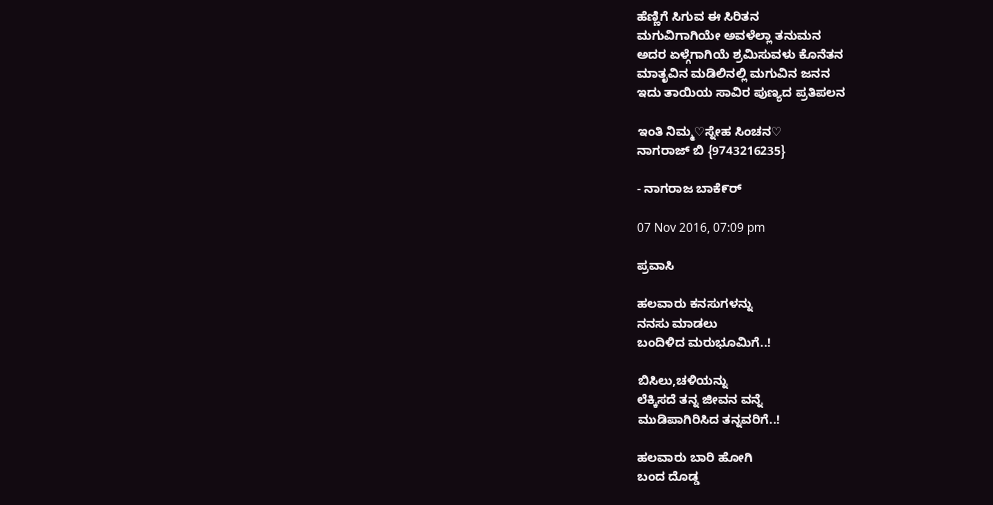ಹೆಣ್ಣಿಗೆ ಸಿಗುವ ಈ ಸಿರಿತನ
ಮಗುವಿಗಾಗಿಯೇ ಅವಳೆಲ್ಲಾ ತನುಮನ
ಅದರ ಏಳ್ಗೆಗಾಗಿಯೆ ಶ್ರಮಿಸುವಳು ಕೊನೆತನ
ಮಾತೃವಿನ ಮಡಿಲಿನಲ್ಲಿ ಮಗುವಿನ ಜನನ
ಇದು ತಾಯಿಯ ಸಾವಿರ ಪುಣ್ಯದ ಪ್ರತಿಪಲನ

ಇಂತಿ ನಿಮ್ಮ♡ಸ್ನೇಹ ಸಿಂಚನ♡
ನಾಗರಾಜ್ ಬಿ {9743216235}

- ನಾಗರಾಜ ಬಾಕೆ೯ರ್

07 Nov 2016, 07:09 pm

ಪ್ರವಾಸಿ

ಹಲವಾರು ಕನಸುಗಳನ್ನು
ನನಸು ಮಾಡಲು
ಬಂದಿಳಿದ ಮರುಭೂಮಿಗೆ..!

ಬಿಸಿಲು,ಚಳಿಯನ್ನು
ಲೆಕ್ಕಿಸದೆ ತನ್ನ ಜೀವನ ವನ್ನೆ
ಮುಡಿಪಾಗಿರಿಸಿದ ತನ್ನವರಿಗೆ..!

ಹಲವಾರು ಬಾರಿ ಹೋಗಿ
ಬಂದ ದೊಡ್ಡ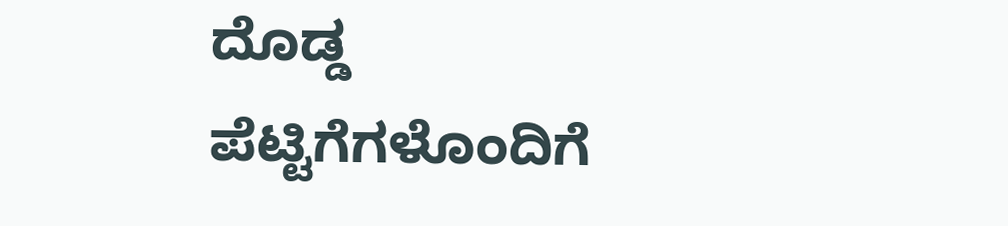ದೊಡ್ಡ
ಪೆಟ್ಟಿಗೆಗಳೊಂದಿಗೆ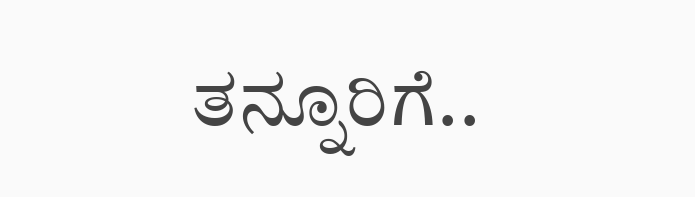ತನ್ನೂರಿಗೆ..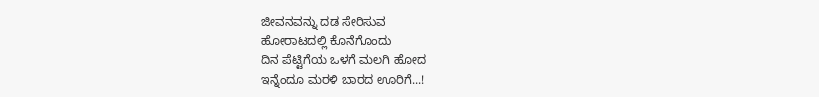ಜೀವನವನ್ನು ದಡ ಸೇರಿಸುವ
ಹೋರಾಟದಲ್ಲಿ ಕೊನೆಗೊಂದು
ದಿನ ಪೆಟ್ಟಿಗೆಯ ಒಳಗೆ ಮಲಗಿ ಹೋದ
ಇನ್ನೆಂದೂ ಮರಳಿ ಬಾರದ ಊರಿಗೆ...!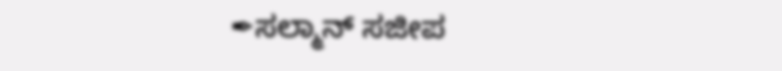✒ಸಲ್ಮಾನ್ ಸಜೀಪ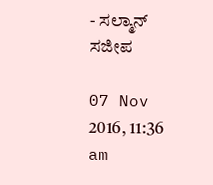- ಸಲ್ಮಾನ್ ಸಜೀಪ

07 Nov 2016, 11:36 am